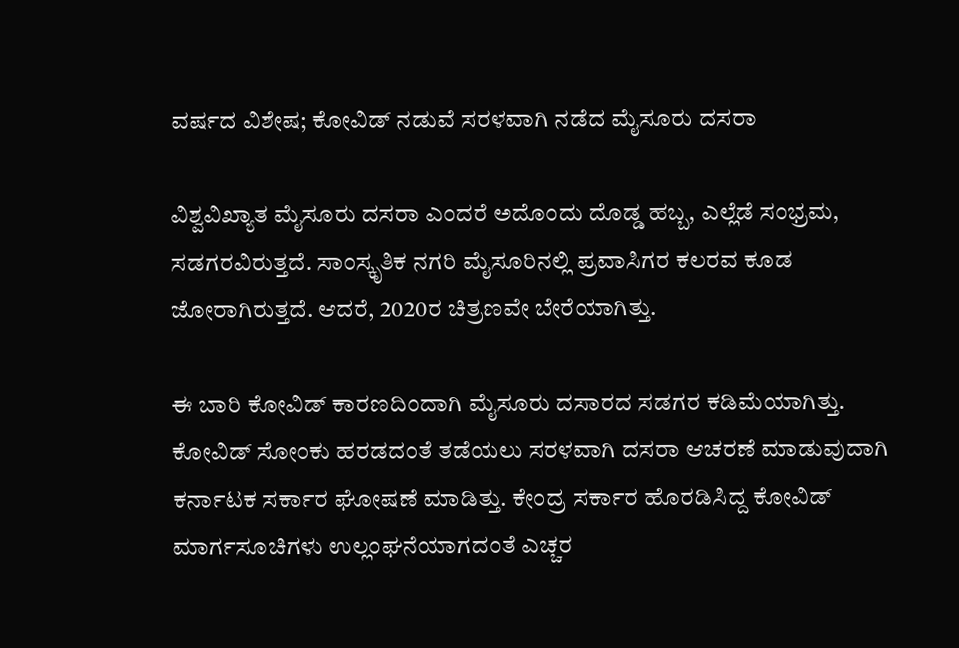ವರ್ಷದ ವಿಶೇಷ; ಕೋವಿಡ್ ನಡುವೆ ಸರಳವಾಗಿ ನಡೆದ ಮೈಸೂರು ದಸರಾ

ವಿಶ್ವವಿಖ್ಯಾತ ಮೈಸೂರು ದಸರಾ ಎಂದರೆ ಅದೊಂದು ದೊಡ್ಡ ಹಬ್ಬ, ಎಲ್ಲೆಡೆ ಸಂಭ್ರಮ, ಸಡಗರವಿರುತ್ತದೆ. ಸಾಂಸ್ಕೃತಿಕ ನಗರಿ ಮೈಸೂರಿನಲ್ಲಿ ಪ್ರವಾಸಿಗರ ಕಲರವ ಕೂಡ ಜೋರಾಗಿರುತ್ತದೆ. ಆದರೆ, 2020ರ ಚಿತ್ರಣವೇ ಬೇರೆಯಾಗಿತ್ತು.

ಈ ಬಾರಿ ಕೋವಿಡ್ ಕಾರಣದಿಂದಾಗಿ ಮೈಸೂರು ದಸಾರದ ಸಡಗರ ಕಡಿಮೆಯಾಗಿತ್ತು. ಕೋವಿಡ್ ಸೋಂಕು ಹರಡದಂತೆ ತಡೆಯಲು ಸರಳವಾಗಿ ದಸರಾ ಆಚರಣೆ ಮಾಡುವುದಾಗಿ ಕರ್ನಾಟಕ ಸರ್ಕಾರ ಘೋಷಣೆ ಮಾಡಿತ್ತು. ಕೇಂದ್ರ ಸರ್ಕಾರ ಹೊರಡಿಸಿದ್ದ ಕೋವಿಡ್ ಮಾರ್ಗಸೂಚಿಗಳು ಉಲ್ಲಂಘನೆಯಾಗದಂತೆ ಎಚ್ಚರ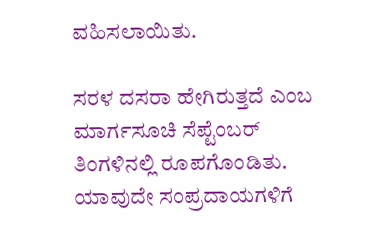ವಹಿಸಲಾಯಿತು.

ಸರಳ ದಸರಾ ಹೇಗಿರುತ್ತದೆ ಎಂಬ ಮಾರ್ಗಸೂಚಿ ಸೆಪ್ಟೆಂಬರ್‌ ತಿಂಗಳಿನಲ್ಲಿ ರೂಪಗೊಂಡಿತು. ಯಾವುದೇ ಸಂಪ್ರದಾಯಗಳಿಗೆ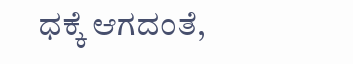ಧಕ್ಕೆ ಆಗದಂತೆ,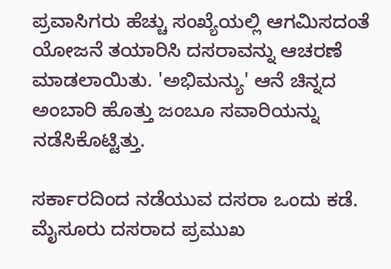ಪ್ರವಾಸಿಗರು ಹೆಚ್ಚು ಸಂಖ್ಯೆಯಲ್ಲಿ ಆಗಮಿಸದಂತೆ ಯೋಜನೆ ತಯಾರಿಸಿ ದಸರಾವನ್ನು ಆಚರಣೆ ಮಾಡಲಾಯಿತು. 'ಅಭಿಮನ್ಯು' ಆನೆ ಚಿನ್ನದ ಅಂಬಾರಿ ಹೊತ್ತು ಜಂಬೂ ಸವಾರಿಯನ್ನು ನಡೆಸಿಕೊಟ್ಟಿತ್ತು.

ಸರ್ಕಾರದಿಂದ ನಡೆಯುವ ದಸರಾ ಒಂದು ಕಡೆ. ಮೈಸೂರು ದಸರಾದ ಪ್ರಮುಖ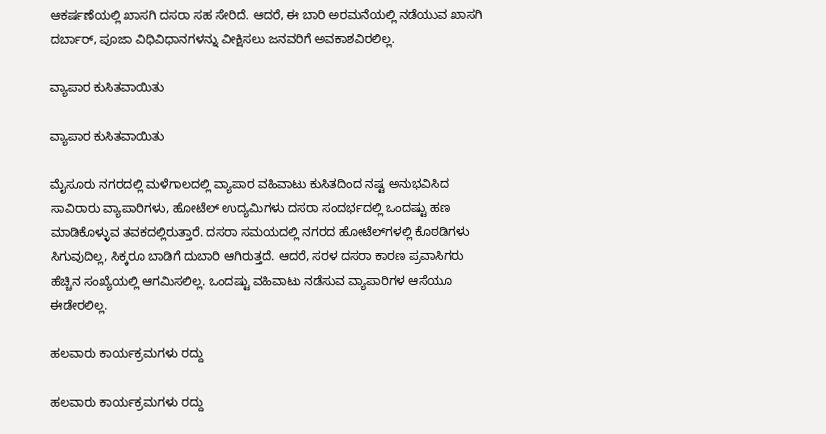ಆಕರ್ಷಣೆಯಲ್ಲಿ ಖಾಸಗಿ ದಸರಾ ಸಹ ಸೇರಿದೆ. ಆದರೆ, ಈ ಬಾರಿ ಅರಮನೆಯಲ್ಲಿ ನಡೆಯುವ ಖಾಸಗಿ ದರ್ಬಾರ್‌, ಪೂಜಾ ವಿಧಿವಿಧಾನಗಳನ್ನು ವೀಕ್ಷಿಸಲು ಜನವರಿಗೆ ಅವಕಾಶವಿರಲಿಲ್ಲ.

ವ್ಯಾಪಾರ ಕುಸಿತವಾಯಿತು

ವ್ಯಾಪಾರ ಕುಸಿತವಾಯಿತು

ಮೈಸೂರು ನಗರದಲ್ಲಿ ಮಳೆಗಾಲದಲ್ಲಿ ವ್ಯಾಪಾರ ವಹಿವಾಟು ಕುಸಿತದಿಂದ ನಷ್ಟ ಅನುಭವಿಸಿದ ಸಾವಿರಾರು ವ್ಯಾಪಾರಿಗಳು, ಹೋಟೆಲ್‌ ಉದ್ಯಮಿಗಳು ದಸರಾ ಸಂದರ್ಭದಲ್ಲಿ ಒಂದಷ್ಟು ಹಣ ಮಾಡಿಕೊಳ್ಳುವ ತವಕದಲ್ಲಿರುತ್ತಾರೆ. ದಸರಾ ಸಮಯದಲ್ಲಿ ನಗರದ ಹೋಟೆಲ್‌ಗಳಲ್ಲಿ ಕೊಠಡಿಗಳು ಸಿಗುವುದಿಲ್ಲ, ಸಿಕ್ಕರೂ ಬಾಡಿಗೆ ದುಬಾರಿ ಆಗಿರುತ್ತದೆ. ಆದರೆ, ಸರಳ ದಸರಾ ಕಾರಣ ಪ್ರವಾಸಿಗರು ಹೆಚ್ಚಿನ ಸಂಖ್ಯೆಯಲ್ಲಿ ಆಗಮಿಸಲಿಲ್ಲ. ಒಂದಷ್ಟು ವಹಿವಾಟು ನಡೆಸುವ ವ್ಯಾಪಾರಿಗಳ ಆಸೆಯೂ ಈಡೇರಲಿಲ್ಲ.

ಹಲವಾರು ಕಾರ್ಯಕ್ರಮಗಳು ರದ್ದು

ಹಲವಾರು ಕಾರ್ಯಕ್ರಮಗಳು ರದ್ದು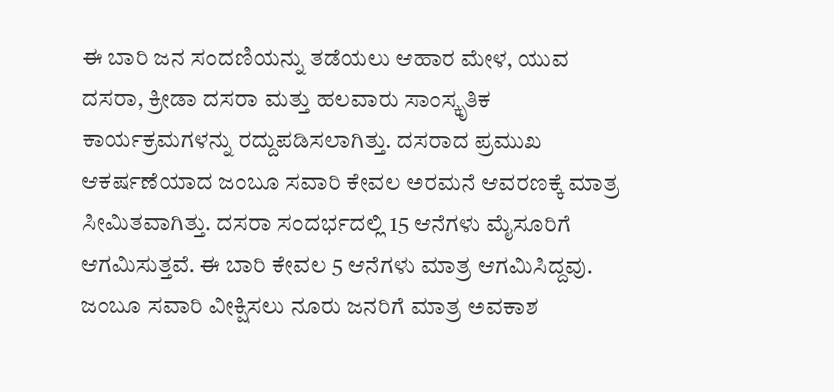ಈ ಬಾರಿ ಜನ ಸಂದಣಿಯನ್ನು ತಡೆಯಲು ಆಹಾರ ಮೇಳ, ಯುವ ದಸರಾ, ಕ್ರೀಡಾ ದಸರಾ ಮತ್ತು ಹಲವಾರು ಸಾಂಸ್ಕೃತಿಕ ಕಾರ್ಯಕ್ರಮಗಳನ್ನು ರದ್ದುಪಡಿಸಲಾಗಿತ್ತು. ದಸರಾದ ಪ್ರಮುಖ ಆಕರ್ಷಣೆಯಾದ ಜಂಬೂ ಸವಾರಿ ಕೇವಲ ಅರಮನೆ ಆವರಣಕ್ಕೆ ಮಾತ್ರ ಸೀಮಿತವಾಗಿತ್ತು. ದಸರಾ ಸಂದರ್ಭದಲ್ಲಿ 15 ಆನೆಗಳು ಮೈಸೂರಿಗೆ ಆಗಮಿಸುತ್ತವೆ. ಈ ಬಾರಿ ಕೇವಲ 5 ಆನೆಗಳು ಮಾತ್ರ ಆಗಮಿಸಿದ್ದವು. ಜಂಬೂ ಸವಾರಿ ವೀಕ್ಷಿಸಲು ನೂರು ಜನರಿಗೆ ಮಾತ್ರ ಅವಕಾಶ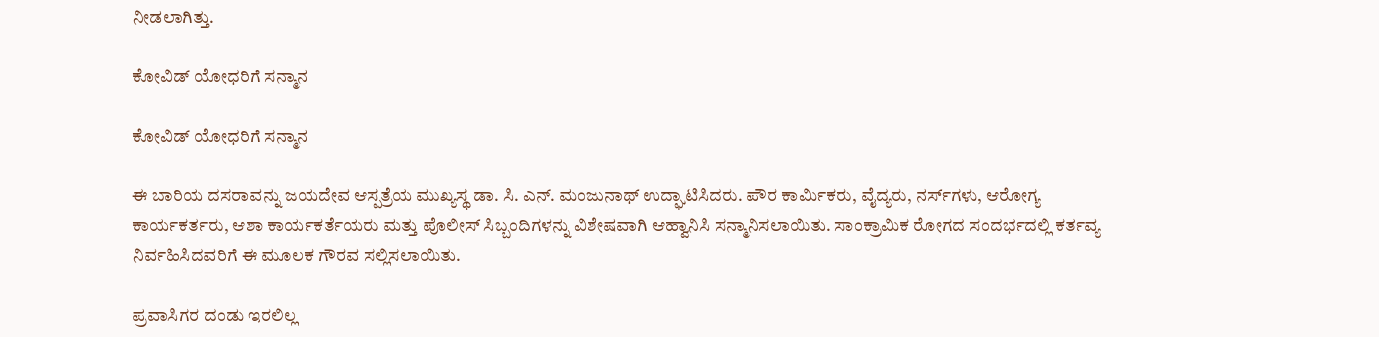ನೀಡಲಾಗಿತ್ತು.

ಕೋವಿಡ್ ಯೋಧರಿಗೆ ಸನ್ಮಾನ

ಕೋವಿಡ್ ಯೋಧರಿಗೆ ಸನ್ಮಾನ

ಈ ಬಾರಿಯ ದಸರಾವನ್ನು ಜಯದೇವ ಆಸ್ಪತ್ರೆಯ ಮುಖ್ಯಸ್ಥ ಡಾ. ಸಿ. ಎನ್. ಮಂಜುನಾಥ್ ಉದ್ಘಾಟಿಸಿದರು. ಪೌರ ಕಾರ್ಮಿಕರು, ವೈದ್ಯರು, ನರ್ಸ್‌ಗಳು, ಆರೋಗ್ಯ ಕಾರ್ಯಕರ್ತರು, ಆಶಾ ಕಾರ್ಯಕರ್ತೆಯರು ಮತ್ತು ಪೊಲೀಸ್ ಸಿಬ್ಬಂದಿಗಳನ್ನು ವಿಶೇಷವಾಗಿ ಆಹ್ವಾನಿಸಿ ಸನ್ಮಾನಿಸಲಾಯಿತು. ಸಾಂಕ್ರಾಮಿಕ ರೋಗದ ಸಂದರ್ಭದಲ್ಲಿ ಕರ್ತವ್ಯ ನಿರ್ವಹಿಸಿದವರಿಗೆ ಈ ಮೂಲಕ ಗೌರವ ಸಲ್ಲಿಸಲಾಯಿತು.

ಪ್ರವಾಸಿಗರ ದಂಡು ಇರಲಿಲ್ಲ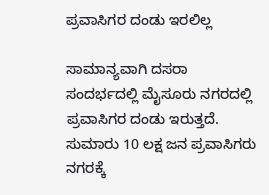ಪ್ರವಾಸಿಗರ ದಂಡು ಇರಲಿಲ್ಲ

ಸಾಮಾನ್ಯವಾಗಿ ದಸರಾ ಸಂದರ್ಭದಲ್ಲಿ ಮೈಸೂರು ನಗರದಲ್ಲಿ ಪ್ರವಾಸಿಗರ ದಂಡು ಇರುತ್ತದೆ. ಸುಮಾರು 10 ಲಕ್ಷ ಜನ ಪ್ರವಾಸಿಗರು ನಗರಕ್ಕೆ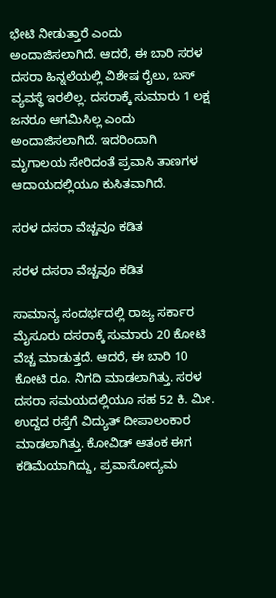ಭೇಟಿ ನೀಡುತ್ತಾರೆ ಎಂದು ಅಂದಾಜಿಸಲಾಗಿದೆ. ಆದರೆ, ಈ ಬಾರಿ ಸರಳ ದಸರಾ ಹಿನ್ನಲೆಯಲ್ಲಿ ವಿಶೇಷ ರೈಲು, ಬಸ್ ವ್ಯವಸ್ಥೆ ಇರಲಿಲ್ಲ. ದಸರಾಕ್ಕೆ ಸುಮಾರು 1 ಲಕ್ಷ ಜನರೂ ಆಗಮಿಸಿಲ್ಲ ಎಂದು ಅಂದಾಜಿಸಲಾಗಿದೆ. ಇದರಿಂದಾಗಿ ಮೃಗಾಲಯ ಸೇರಿದಂತೆ ಪ್ರವಾಸಿ ತಾಣಗಳ ಆದಾಯದಲ್ಲಿಯೂ ಕುಸಿತವಾಗಿದೆ.

ಸರಳ ದಸರಾ ವೆಚ್ಚವೂ ಕಡಿತ

ಸರಳ ದಸರಾ ವೆಚ್ಚವೂ ಕಡಿತ

ಸಾಮಾನ್ಯ ಸಂದರ್ಭದಲ್ಲಿ ರಾಜ್ಯ ಸರ್ಕಾರ ಮೈಸೂರು ದಸರಾಕ್ಕೆ ಸುಮಾರು 20 ಕೋಟಿ ವೆಚ್ಚ ಮಾಡುತ್ತದೆ. ಆದರೆ, ಈ ಬಾರಿ 10 ಕೋಟಿ ರೂ. ನಿಗದಿ ಮಾಡಲಾಗಿತ್ತು. ಸರಳ ದಸರಾ ಸಮಯದಲ್ಲಿಯೂ ಸಹ 52 ಕಿ. ಮೀ. ಉದ್ದದ ರಸ್ತೆಗೆ ವಿದ್ಯುತ್‌ ದೀಪಾಲಂಕಾರ ಮಾಡಲಾಗಿತ್ತು. ಕೋವಿಡ್ ಆತಂಕ ಈಗ ಕಡಿಮೆಯಾಗಿದ್ದು, ಪ್ರವಾಸೋದ್ಯಮ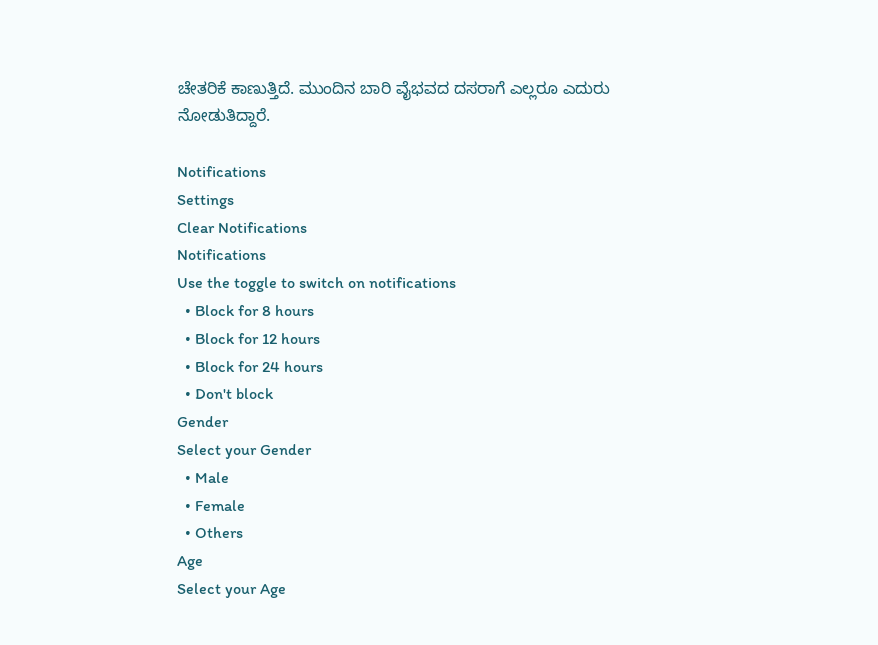ಚೇತರಿಕೆ ಕಾಣುತ್ತಿದೆ. ಮುಂದಿನ ಬಾರಿ ವೈಭವದ ದಸರಾಗೆ ಎಲ್ಲರೂ ಎದುರು ನೋಡುತಿದ್ದಾರೆ.

Notifications
Settings
Clear Notifications
Notifications
Use the toggle to switch on notifications
  • Block for 8 hours
  • Block for 12 hours
  • Block for 24 hours
  • Don't block
Gender
Select your Gender
  • Male
  • Female
  • Others
Age
Select your Age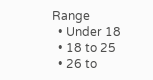Range
  • Under 18
  • 18 to 25
  • 26 to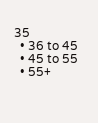35
  • 36 to 45
  • 45 to 55
  • 55+